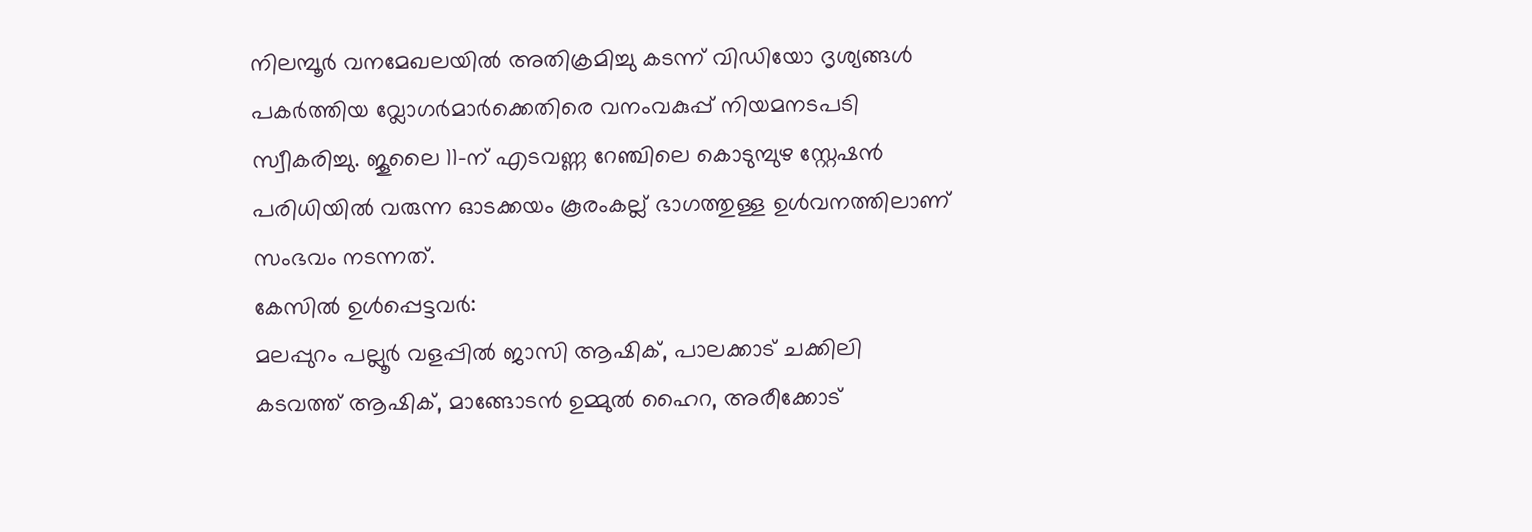നിലമ്പൂർ വനമേഖലയിൽ അതിക്രമിച്ചു കടന്ന് വിഡിയോ ദൃശ്യങ്ങൾ പകർത്തിയ വ്ലോഗർമാർക്കെതിരെ വനംവകുപ്പ് നിയമനടപടി സ്വീകരിച്ചു. ജൂലൈ 11-ന് എടവണ്ണ റേഞ്ചിലെ കൊടുമ്പുഴ സ്റ്റേഷൻ പരിധിയിൽ വരുന്ന ഓടക്കയം കൂരംകല്ല് ഭാഗത്തുള്ള ഉൾവനത്തിലാണ് സംഭവം നടന്നത്.
കേസിൽ ഉൾപ്പെട്ടവർ:
മലപ്പുറം പല്ലൂർ വളപ്പിൽ ജാസി ആഷിക്, പാലക്കാട് ചക്കിലി കടവത്ത് ആഷിക്, മാങ്ങോടൻ ഉമ്മുൽ ഹൈറ, അരീക്കോട്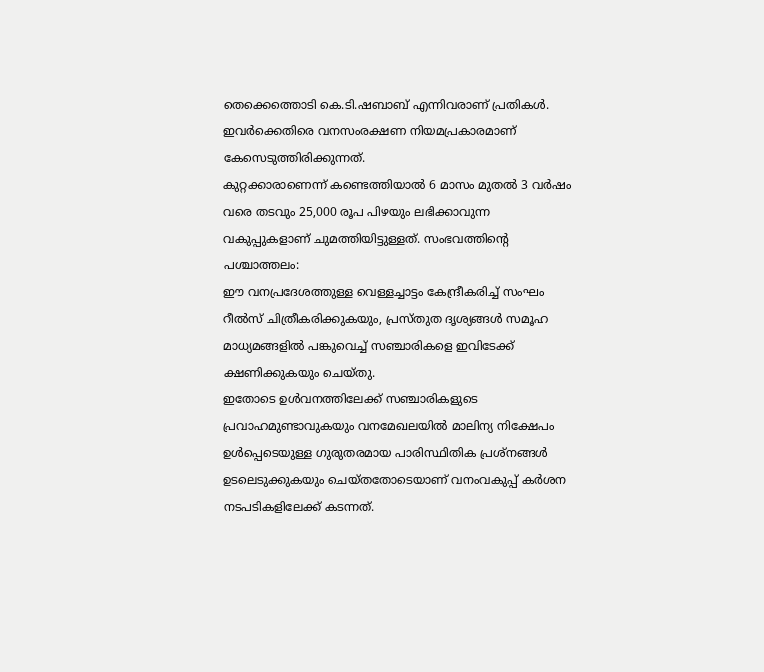തെക്കെത്തൊടി കെ.ടി.ഷബാബ് എന്നിവരാണ് പ്രതികൾ. ഇവർക്കെതിരെ വനസംരക്ഷണ നിയമപ്രകാരമാണ് കേസെടുത്തിരിക്കുന്നത്.
കുറ്റക്കാരാണെന്ന് കണ്ടെത്തിയാൽ 6 മാസം മുതൽ 3 വർഷം വരെ തടവും 25,000 രൂപ പിഴയും ലഭിക്കാവുന്ന വകുപ്പുകളാണ് ചുമത്തിയിട്ടുള്ളത്. സംഭവത്തിന്റെ പശ്ചാത്തലം:
ഈ വനപ്രദേശത്തുള്ള വെള്ളച്ചാട്ടം കേന്ദ്രീകരിച്ച് സംഘം റീൽസ് ചിത്രീകരിക്കുകയും, പ്രസ്തുത ദൃശ്യങ്ങൾ സമൂഹ മാധ്യമങ്ങളിൽ പങ്കുവെച്ച് സഞ്ചാരികളെ ഇവിടേക്ക് ക്ഷണിക്കുകയും ചെയ്തു.
ഇതോടെ ഉൾവനത്തിലേക്ക് സഞ്ചാരികളുടെ പ്രവാഹമുണ്ടാവുകയും വനമേഖലയിൽ മാലിന്യ നിക്ഷേപം ഉൾപ്പെടെയുള്ള ഗുരുതരമായ പാരിസ്ഥിതിക പ്രശ്നങ്ങൾ ഉടലെടുക്കുകയും ചെയ്തതോടെയാണ് വനംവകുപ്പ് കർശന നടപടികളിലേക്ക് കടന്നത്.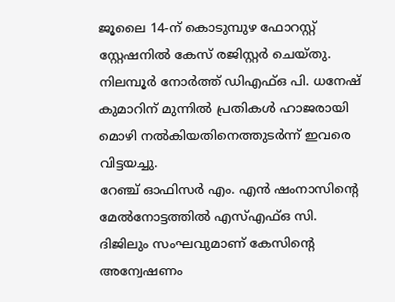ജൂലൈ 14-ന് കൊടുമ്പുഴ ഫോറസ്റ്റ് സ്റ്റേഷനിൽ കേസ് രജിസ്റ്റർ ചെയ്തു.
നിലമ്പൂർ നോർത്ത് ഡിഎഫ്ഒ പി. ധനേഷ് കുമാറിന് മുന്നിൽ പ്രതികൾ ഹാജരായി മൊഴി നൽകിയതിനെത്തുടർന്ന് ഇവരെ വിട്ടയച്ചു.
റേഞ്ച് ഓഫിസർ എം. എൻ ഷംനാസിന്റെ മേൽനോട്ടത്തിൽ എസ്എഫ്ഒ സി.
ദിജിലും സംഘവുമാണ് കേസിന്റെ അന്വേഷണം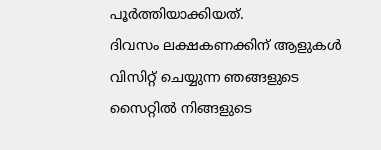പൂർത്തിയാക്കിയത്.
ദിവസം ലക്ഷകണക്കിന് ആളുകൾ വിസിറ്റ് ചെയ്യുന്ന ഞങ്ങളുടെ സൈറ്റിൽ നിങ്ങളുടെ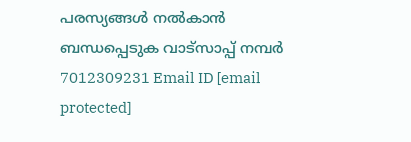പരസ്യങ്ങൾ നൽകാൻ ബന്ധപ്പെടുക വാട്സാപ്പ് നമ്പർ 7012309231 Email ID [email protected]